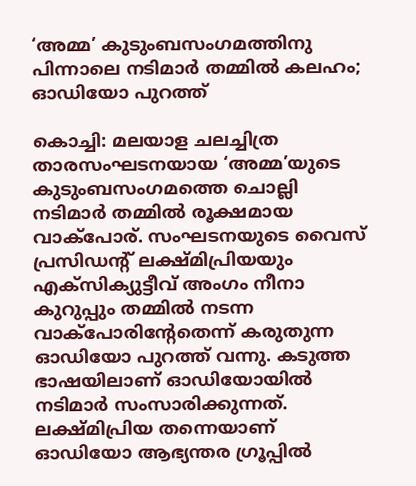‘അമ്മ’ കുടുംബസംഗമത്തിനു പിന്നാലെ നടിമാർ തമ്മിൽ കലഹം; ഓഡിയോ പുറത്ത്

കൊച്ചി: മലയാള ചലച്ചിത്ര താരസംഘടനയായ ‘അമ്മ’യുടെ കുടുംബസംഗമത്തെ ചൊല്ലി നടിമാർ തമ്മിൽ രൂക്ഷമായ വാക്പോര്. സംഘടനയുടെ വൈസ് പ്രസിഡന്റ് ലക്ഷ്മിപ്രിയയും എക്സിക്യുട്ടീവ് അംഗം നീനാ കുറുപ്പും തമ്മിൽ നടന്ന വാക്പോരിന്റേതെന്ന് കരുതുന്ന ഓഡിയോ പുറത്ത് വന്നു. കടുത്ത ഭാഷയിലാണ് ഓഡിയോയിൽ നടിമാർ സംസാരിക്കുന്നത്. ലക്ഷ്മിപ്രിയ തന്നെയാണ് ഓഡിയോ ആഭ്യന്തര ഗ്രൂപ്പിൽ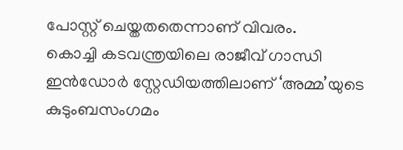പോസ്റ്റ് ചെയ്തതതെന്നാണ് വിവരം.
കൊച്ചി കടവന്ത്രയിലെ രാജീവ് ഗാന്ധി ഇൻഡോർ സ്റ്റേഡിയത്തിലാണ് ‘അമ്മ’യുടെ കുടുംബസംഗമം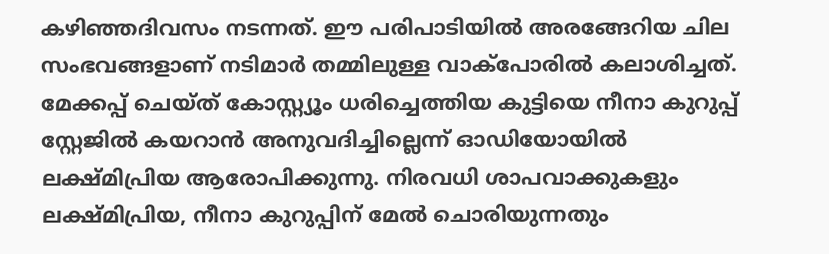കഴിഞ്ഞദിവസം നടന്നത്. ഈ പരിപാടിയിൽ അരങ്ങേറിയ ചില സംഭവങ്ങളാണ് നടിമാർ തമ്മിലുള്ള വാക്പോരിൽ കലാശിച്ചത്. മേക്കപ്പ് ചെയ്ത് കോസ്റ്റ്യൂം ധരിച്ചെത്തിയ കുട്ടിയെ നീനാ കുറുപ്പ് സ്റ്റേജിൽ കയറാൻ അനുവദിച്ചില്ലെന്ന് ഓഡിയോയിൽ ലക്ഷ്മിപ്രിയ ആരോപിക്കുന്നു. നിരവധി ശാപവാക്കുകളും ലക്ഷ്മിപ്രിയ, നീനാ കുറുപ്പിന് മേൽ ചൊരിയുന്നതും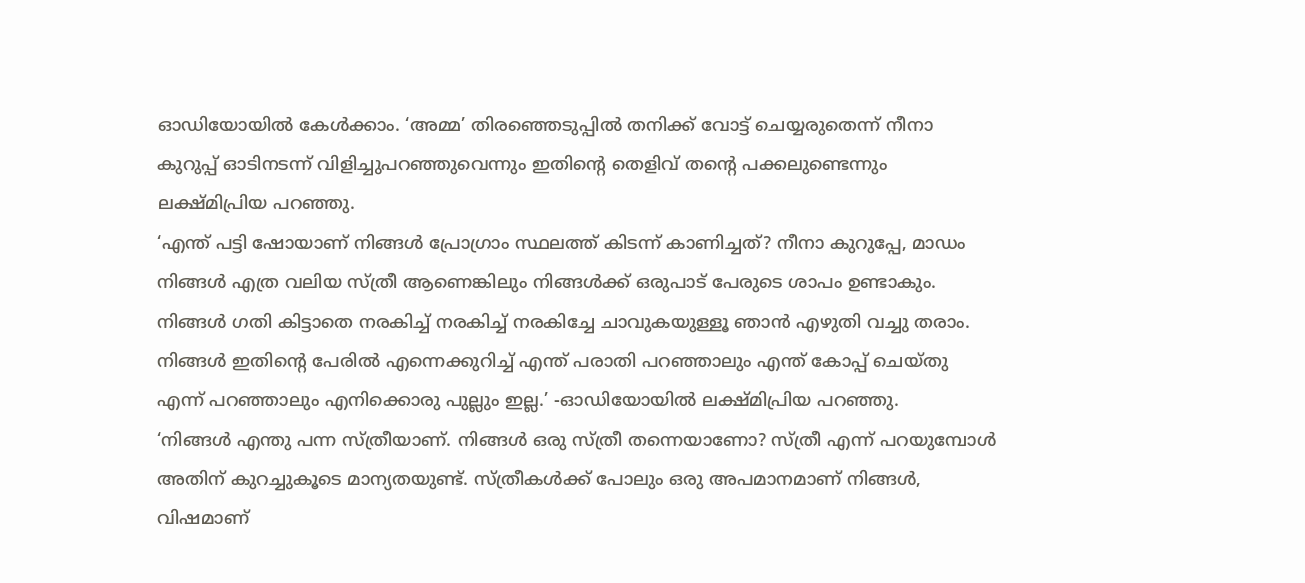ഓഡിയോയിൽ കേൾക്കാം. ‘അമ്മ’ തിരഞ്ഞെടുപ്പിൽ തനിക്ക് വോട്ട് ചെയ്യരുതെന്ന് നീനാ കുറുപ്പ് ഓടിനടന്ന് വിളിച്ചുപറഞ്ഞുവെന്നും ഇതിന്റെ തെളിവ് തന്റെ പക്കലുണ്ടെന്നും ലക്ഷ്മിപ്രിയ പറഞ്ഞു.
‘എന്ത് പട്ടി ഷോയാണ് നിങ്ങൾ പ്രോഗ്രാം സ്ഥലത്ത് കിടന്ന് കാണിച്ചത്? നീനാ കുറുപ്പേ, മാഡം നിങ്ങൾ എത്ര വലിയ സ്ത്രീ ആണെങ്കിലും നിങ്ങൾക്ക് ഒരുപാട് പേരുടെ ശാപം ഉണ്ടാകും. നിങ്ങൾ ഗതി കിട്ടാതെ നരകിച്ച് നരകിച്ച് നരകിച്ചേ ചാവുകയുള്ളൂ ഞാൻ എഴുതി വച്ചു തരാം. നിങ്ങൾ ഇതിന്റെ പേരിൽ എന്നെക്കുറിച്ച് എന്ത് പരാതി പറഞ്ഞാലും എന്ത് കോപ്പ് ചെയ്തു എന്ന് പറഞ്ഞാലും എനിക്കൊരു പുല്ലും ഇല്ല.’ -ഓഡിയോയിൽ ലക്ഷ്മിപ്രിയ പറഞ്ഞു.
‘നിങ്ങൾ എന്തു പന്ന സ്ത്രീയാണ്. നിങ്ങൾ ഒരു സ്ത്രീ തന്നെയാണോ? സ്ത്രീ എന്ന് പറയുമ്പോൾ അതിന് കുറച്ചുകൂടെ മാന്യതയുണ്ട്. സ്ത്രീകൾക്ക് പോലും ഒരു അപമാനമാണ് നിങ്ങൾ, വിഷമാണ്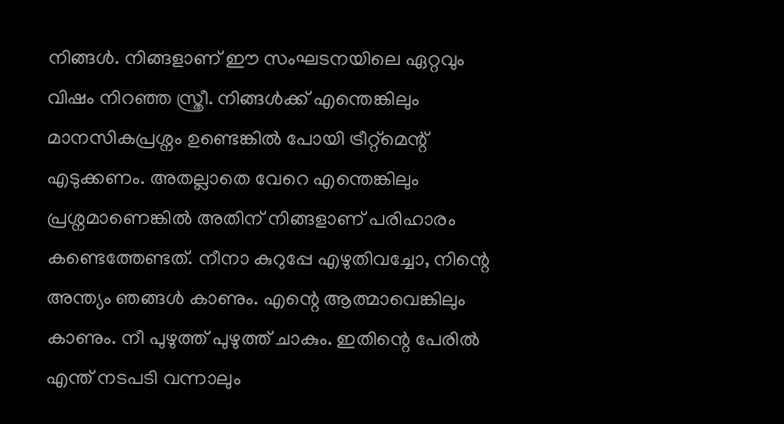നിങ്ങൾ. നിങ്ങളാണ് ഈ സംഘടനയിലെ ഏറ്റവും വിഷം നിറഞ്ഞ സ്ത്രീ. നിങ്ങൾക്ക് എന്തെങ്കിലും മാനസികപ്രശ്നം ഉണ്ടെങ്കിൽ പോയി ട്രീറ്റ്മെന്റ് എടുക്കണം. അതല്ലാതെ വേറെ എന്തെങ്കിലും പ്രശ്നമാണെങ്കിൽ അതിന് നിങ്ങളാണ് പരിഹാരം കണ്ടെത്തേണ്ടത്. നീനാ കുറുപ്പേ എഴുതിവച്ചോ, നിന്റെ അന്ത്യം ഞങ്ങൾ കാണും. എന്റെ ആത്മാവെങ്കിലും കാണും. നീ പുഴുത്ത് പുഴുത്ത് ചാകും. ഇതിന്റെ പേരിൽ എന്ത് നടപടി വന്നാലും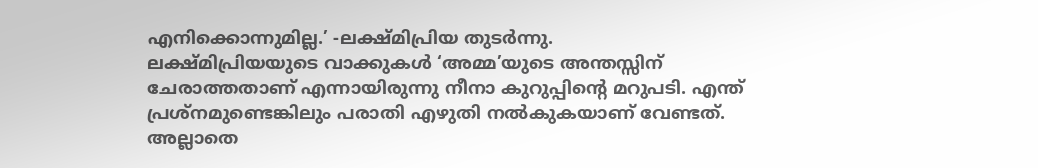എനിക്കൊന്നുമില്ല.’ -ലക്ഷ്മിപ്രിയ തുടർന്നു.
ലക്ഷ്മിപ്രിയയുടെ വാക്കുകൾ ‘അമ്മ’യുടെ അന്തസ്സിന് ചേരാത്തതാണ് എന്നായിരുന്നു നീനാ കുറുപ്പിന്റെ മറുപടി. എന്ത് പ്രശ്നമുണ്ടെങ്കിലും പരാതി എഴുതി നൽകുകയാണ് വേണ്ടത്. അല്ലാതെ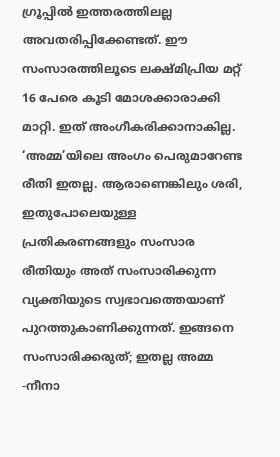ഗ്രൂപ്പിൽ ഇത്തരത്തിലല്ല അവതരിപ്പിക്കേണ്ടത്. ഈ സംസാരത്തിലൂടെ ലക്ഷ്മിപ്രിയ മറ്റ് 16 പേരെ കൂടി മോശക്കാരാക്കി മാറ്റി. ഇത് അംഗീകരിക്കാനാകില്ല. ‘അമ്മ’യിലെ അംഗം പെരുമാറേണ്ട രീതി ഇതല്ല. ആരാണെങ്കിലും ശരി, ഇതുപോലെയുള്ള പ്രതികരണങ്ങളും സംസാര രീതിയും അത് സംസാരിക്കുന്ന വ്യക്തിയുടെ സ്വഭാവത്തെയാണ് പുറത്തുകാണിക്കുന്നത്. ഇങ്ങനെ സംസാരിക്കരുത്; ഇതല്ല അമ്മ -നീനാ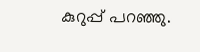കുറുപ്പ് പറഞ്ഞു.